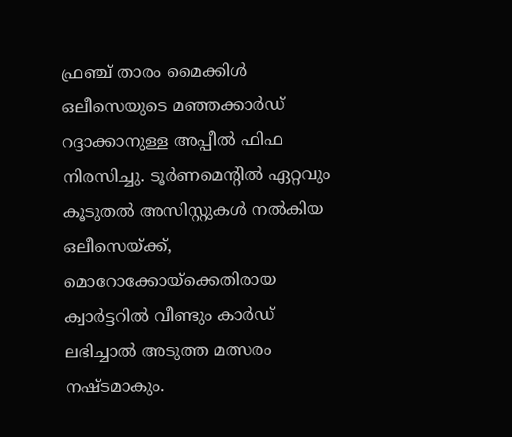ഫ്രഞ്ച് താരം മൈക്കിൾ ഒലീസെയുടെ മഞ്ഞക്കാർഡ് റദ്ദാക്കാനുള്ള അപ്പീൽ ഫിഫ നിരസിച്ചു. ടൂർണമെന്റിൽ ഏറ്റവും കൂടുതൽ അസിസ്റ്റുകൾ നൽകിയ ഒലീസെയ്ക്ക്, മൊറോക്കോയ്‌ക്കെതിരായ ക്വാർട്ടറിൽ വീണ്ടും കാർഡ് ലഭിച്ചാൽ അടുത്ത മത്സരം നഷ്ടമാകും.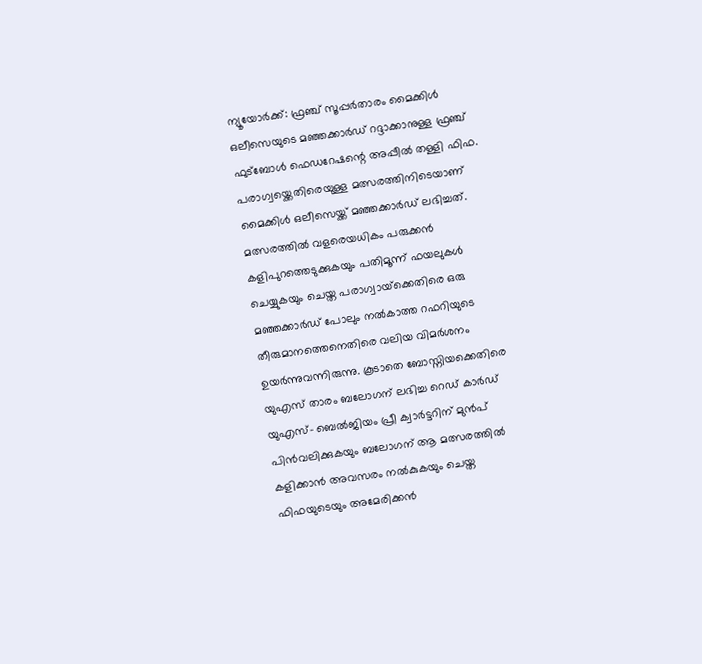ന്യൂയോർക്ക്: ഫ്രഞ്ച് സൂപ്പർതാരം മൈക്കിൾ ഒലീസെയുടെ മഞ്ഞക്കാർഡ് റദ്ദാക്കാനുള്ള ഫ്രഞ്ച് ഫുട്‍ബോൾ ഫെഡറേഷന്റെ അപ്പീൽ തള്ളി ഫിഫ. പരാഗ്വയ്ക്കെതിരെയുള്ള മത്സരത്തിനിടെയാണ് മൈക്കിൾ ഒലീസെയ്ക്ക് മഞ്ഞക്കാർഡ് ലഭിച്ചത്. മത്സരത്തിൽ വളരെയധികം പരുക്കൻ കളിപുറത്തെടുക്കുകയും പതിമൂന്ന് ഫയലുകൾ ചെയ്യുകയും ചെയ്ത പരാഗ്വായ്‌ക്കെതിരെ ഒരു മഞ്ഞക്കാർഡ് പോലും നൽകാത്ത റഫറിയുടെ തീരുമാനത്തെനെതിരെ വലിയ വിമർശനം ഉയർന്നുവന്നിരുന്നു. കൂടാതെ ബോസ്നിയക്കെതിരെ യുഎസ് താരം ബലോഗന് ലഭിച്ച റെഡ് കാർഡ് യുഎസ്- ബെൽജിയം പ്രീ ക്വാർട്ടറിന് മുൻപ് പിൻവലിക്കുകയും ബലോഗന് ആ മത്സരത്തിൽ കളിക്കാൻ അവസരം നൽകുകയും ചെയ്ത ഫിഫയുടെയും അമേരിക്കൻ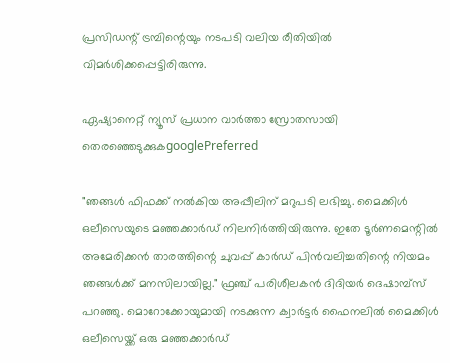പ്രസിഡന്റ് ട്രമ്പിന്റെയും നടപടി വലിയ രീതിയിൽ വിമർശിക്കപ്പെട്ടിരിരുന്നു.

ഏഷ്യാനെറ്റ് ന്യൂസ് പ്രധാന വാർത്താ സ്രോതസായി തെരഞ്ഞെടുക്കുകgooglePreferred

"ഞങ്ങൾ ഫിഫക്ക് നൽകിയ അപ്പീലിന് മറുപടി ലഭിച്ചു. മൈക്കിൾ ഒലീസെയുടെ മഞ്ഞക്കാർഡ് നിലനിർത്തിയിരുന്നു. ഇതേ ടൂർണമെന്റിൽ അമേരിക്കൻ താരത്തിന്റെ ചുവപ്പ് കാർഡ് പിൻവലിച്ചതിന്റെ നിയമം ഞങ്ങൾക്ക് മനസിലായില്ല." ഫ്രഞ്ച് പരിശീലകൻ ദിദിയർ ദെഷാമ്പ്സ് പറഞ്ഞു. മൊറോക്കോയുമായി നടക്കുന്ന ക്വാർട്ടർ ഫൈനലിൽ മൈക്കിൾ ഒലീസെയ്ക്ക് ഒരു മഞ്ഞക്കാർഡ്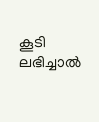കൂടി ലഭിച്ചാൽ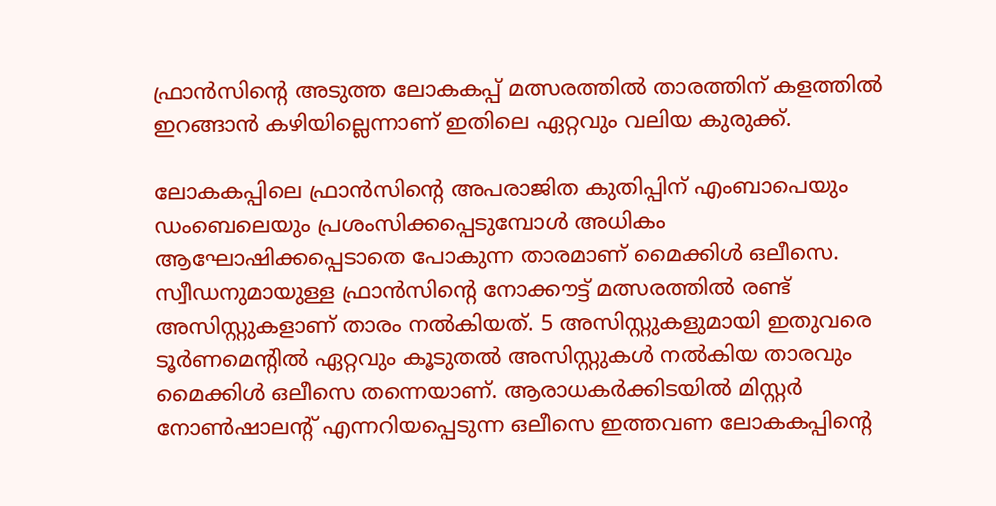ഫ്രാൻസിന്റെ അടുത്ത ലോകകപ്പ് മത്സരത്തിൽ താരത്തിന് കളത്തിൽ ഇറങ്ങാൻ കഴിയില്ലെന്നാണ് ഇതിലെ ഏറ്റവും വലിയ കുരുക്ക്.

ലോകകപ്പിലെ ഫ്രാൻസിന്റെ അപരാജിത കുതിപ്പിന് എംബാപെയും ഡംബെലെയും പ്രശംസിക്കപ്പെടുമ്പോൾ അധികം ആഘോഷിക്കപ്പെടാതെ പോകുന്ന താരമാണ് മൈക്കിൾ ഒലീസെ. സ്വീഡനുമായുള്ള ഫ്രാൻസിന്റെ നോക്കൗട്ട് മത്സരത്തിൽ രണ്ട് അസിസ്റ്റുകളാണ് താരം നൽകിയത്. 5 അസിസ്റ്റുകളുമായി ഇതുവരെ ടൂർണമെന്റിൽ ഏറ്റവും കൂടുതൽ അസിസ്റ്റുകൾ നൽകിയ താരവും മൈക്കിൾ ഒലീസെ തന്നെയാണ്. ആരാധകർക്കിടയിൽ മിസ്റ്റർ നോൺഷാലന്റ് എന്നറിയപ്പെടുന്ന ഒലീസെ ഇത്തവണ ലോകകപ്പിന്റെ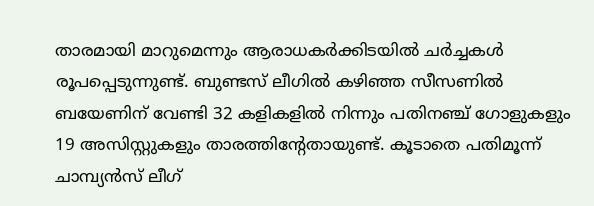താരമായി മാറുമെന്നും ആരാധകർക്കിടയിൽ ചർച്ചകൾ രൂപപ്പെടുന്നുണ്ട്. ബുണ്ടസ് ലീഗിൽ കഴിഞ്ഞ സീസണിൽ ബയേണിന് വേണ്ടി 32 കളികളിൽ നിന്നും പതിനഞ്ച് ഗോളുകളും 19 അസിസ്റ്റുകളും താരത്തിന്റേതായുണ്ട്. കൂടാതെ പതിമൂന്ന് ചാമ്പ്യൻസ് ലീഗ്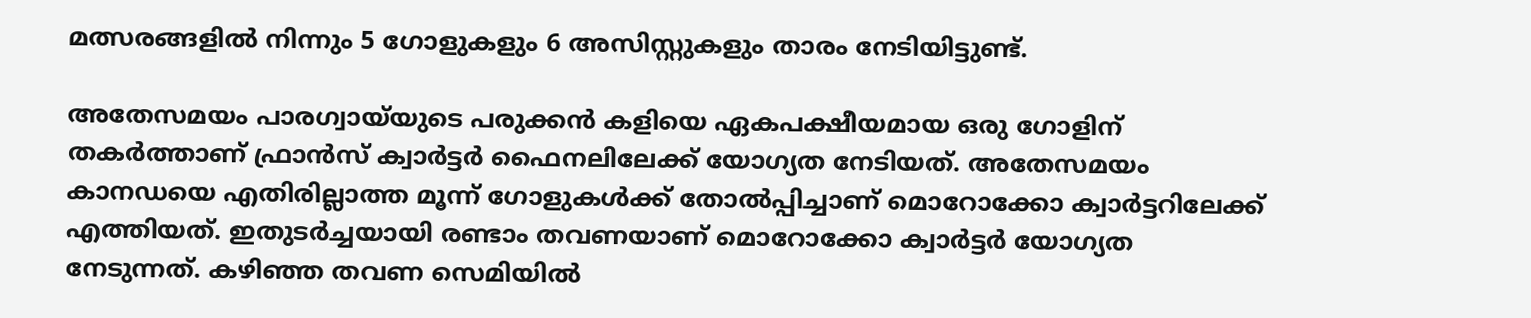മത്സരങ്ങളിൽ നിന്നും 5 ഗോളുകളും 6 അസിസ്റ്റുകളും താരം നേടിയിട്ടുണ്ട്.

അതേസമയം പാരഗ്വായ്‌യുടെ പരുക്കൻ കളിയെ ഏകപക്ഷീയമായ ഒരു ഗോളിന് തകർത്താണ് ഫ്രാൻസ് ക്വാർട്ടർ ഫൈനലിലേക്ക് യോഗ്യത നേടിയത്. അതേസമയം കാനഡയെ എതിരില്ലാത്ത മൂന്ന് ഗോളുകൾക്ക് തോൽപ്പിച്ചാണ് മൊറോക്കോ ക്വാർട്ടറിലേക്ക് എത്തിയത്. ഇതുടർച്ചയായി രണ്ടാം തവണയാണ് മൊറോക്കോ ക്വാർട്ടർ യോഗ്യത നേടുന്നത്. കഴിഞ്ഞ തവണ സെമിയിൽ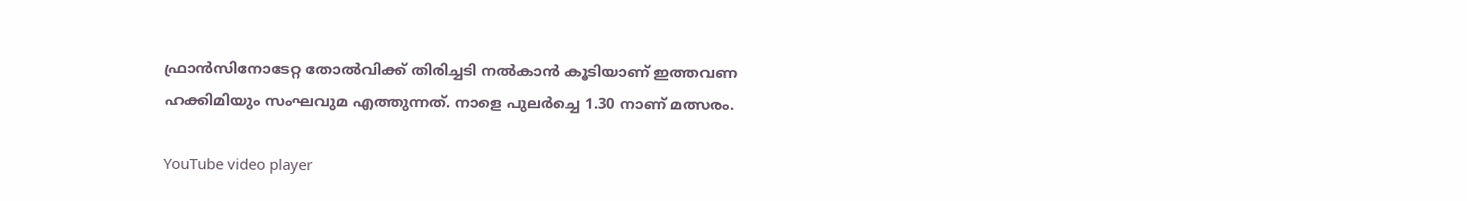ഫ്രാൻസിനോടേറ്റ തോൽവിക്ക് തിരിച്ചടി നൽകാൻ കൂടിയാണ് ഇത്തവണ ഹക്കിമിയും സംഘവുമ എത്തുന്നത്. നാളെ പുലർച്ചെ 1.30 നാണ് മത്സരം.

YouTube video player